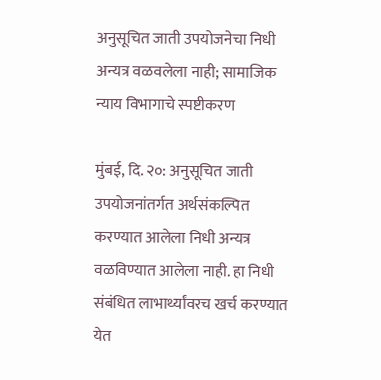अनुसूचित जाती उपयोजनेचा निधी अन्यत्र वळवलेला नाही; सामाजिक न्याय विभागाचे स्पष्टीकरण

मुंबई, दि. २०: अनुसूचित जाती उपयोजनांतर्गत अर्थसंकल्पित करण्यात आलेला निधी अन्यत्र वळविण्यात आलेला नाही. हा निधी संबंधित लाभार्थ्यांवरच खर्च करण्यात येत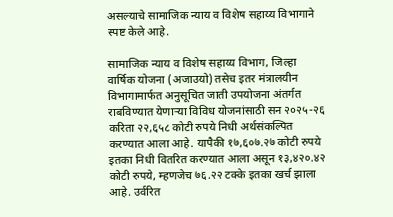असल्याचे सामाजिक न्याय व विशेष सहाय्य विभागाने स्पष्ट केले आहे.

सामाजिक न्याय व विशेष सहाय्य विभाग, जिल्हा वार्षिक योजना (अजाउयो) तसेच इतर मंत्रालयीन विभागामार्फत अनुसूचित जाती उपयोजना अंतर्गत राबविण्यात येणाऱ्या विविध योजनांसाठी सन २०२५-२६ करिता २२,६५८ कोटी रुपये निधी अर्थसंकल्पित करण्यात आला आहे. यापैकी १७,६०७.२७ कोटी रुपये इतका निधी वितरित करण्यात आला असून १३,४२०.४२ कोटी रुपये, म्हणजेच ७६.२२ टक्के इतका खर्च झाला आहे. उर्वरित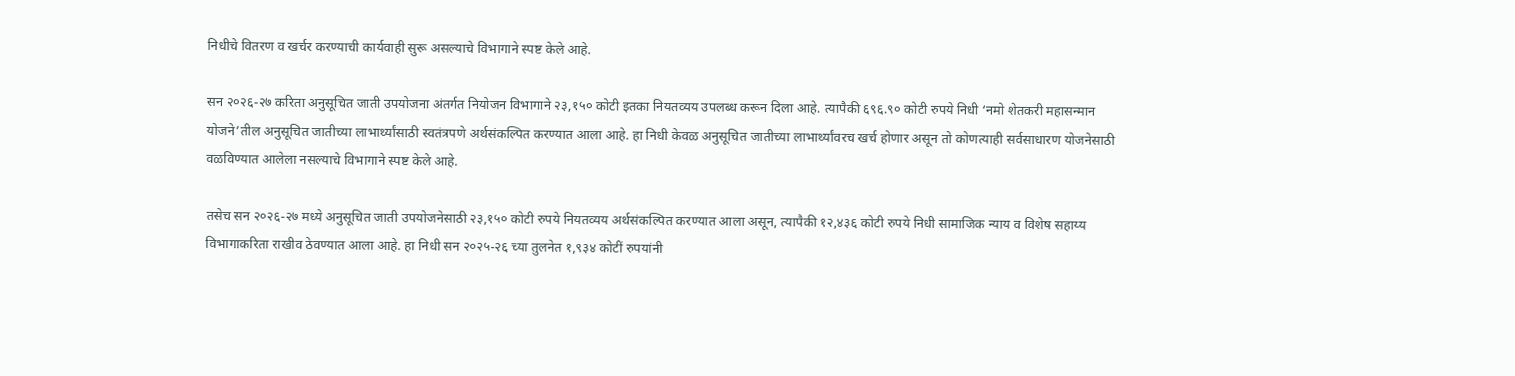निधीचे वितरण व खर्चर करण्याची कार्यवाही सुरू असल्याचे विभागाने स्पष्ट केले आहे.

सन २०२६-२७ करिता अनुसूचित जाती उपयोजना अंतर्गत नियोजन विभागाने २३,१५० कोटी इतका नियतव्यय उपलब्ध करून दिला आहे. त्यापैकी ६९६.९० कोटी रुपये निधी ‘नमो शेतकरी महासन्मान योजने’तील अनुसूचित जातीच्या लाभार्थ्यांसाठी स्वतंत्रपणे अर्थसंकल्पित करण्यात आला आहे. हा निधी केवळ अनुसूचित जातीच्या लाभार्थ्यांवरच खर्च होणार असून तो कोणत्याही सर्वसाधारण योजनेसाठी वळविण्यात आलेला नसल्याचे विभागाने स्पष्ट केले आहे.

तसेच सन २०२६-२७ मध्ये अनुसूचित जाती उपयोजनेसाठी २३,१५० कोटी रुपये नियतव्यय अर्थसंकल्पित करण्यात आला असून, त्यापैकी १२,४३६ कोटी रुपये निधी सामाजिक न्याय व विशेष सहाय्य विभागाकरिता राखीव ठेवण्यात आला आहे. हा निधी सन २०२५-२६ च्या तुलनेत १,९३४ कोटीं रुपयांनी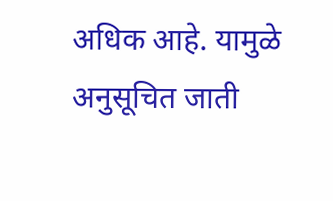अधिक आहे. यामुळे अनुसूचित जाती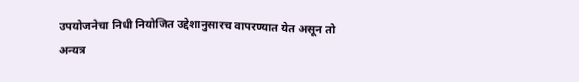उपयोजनेचा निधी नियोजित उद्देशानुसारच वापरण्यात येत असून तो अन्यत्र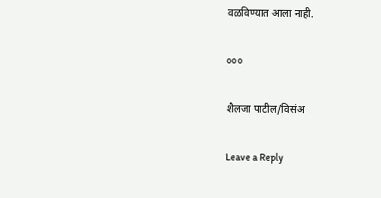वळविण्यात आला नाही.

०००

शैलजा पाटील/विसंअ

Leave a Reply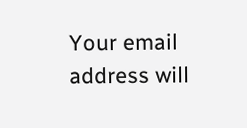Your email address will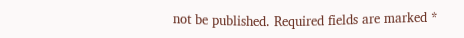not be published. Required fields are marked *